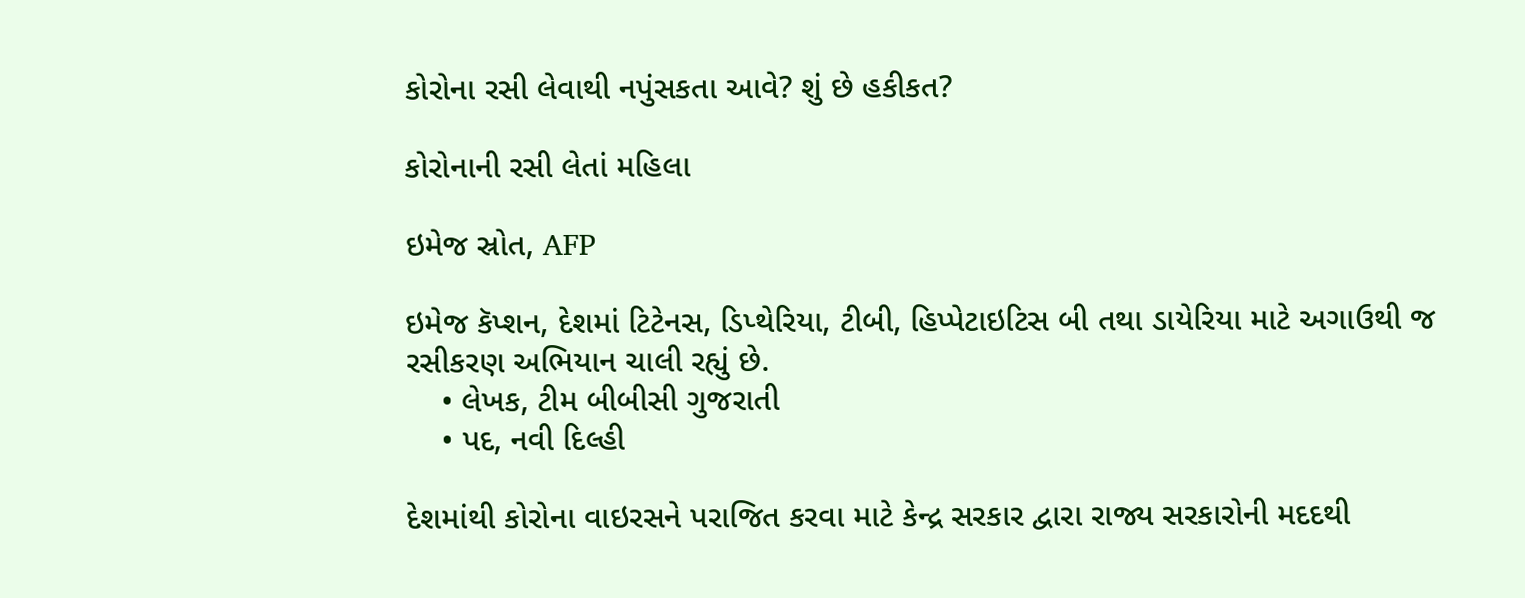કોરોના રસી લેવાથી નપુંસકતા આવે? શું છે હકીકત?

કોરોનાની રસી લેતાં મહિલા

ઇમેજ સ્રોત, AFP

ઇમેજ કૅપ્શન, દેશમાં ટિટેનસ, ડિપ્થેરિયા, ટીબી, હિપ્પેટાઇટિસ બી તથા ડાયેરિયા માટે અગાઉથી જ રસીકરણ અભિયાન ચાલી રહ્યું છે.
    • લેખક, ટીમ બીબીસી ગુજરાતી
    • પદ, નવી દિલ્હી

દેશમાંથી કોરોના વાઇરસને પરાજિત કરવા માટે કેન્દ્ર સરકાર દ્વારા રાજ્ય સરકારોની મદદથી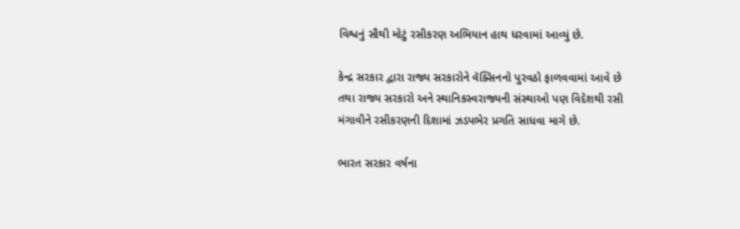વિશ્વનું સૌથી મોટું રસીકરણ અભિયાન હાથ ધરવામાં આવ્યું છે.

કેન્દ્ર સરકાર દ્વારા રાજ્ય સરકારોને વૅક્સિનનો પુરવઠો ફાળવવામાં આવે છે તથા રાજ્ય સરકારો અને સ્થાનિકસ્વરાજ્યની સંસ્થાઓ પણ વિદેશથી રસી મંગાવીને રસીકરણની દિશામાં ઝડપભેર પ્રગતિ સાધવા માગે છે.

ભારત સરકાર વર્ષના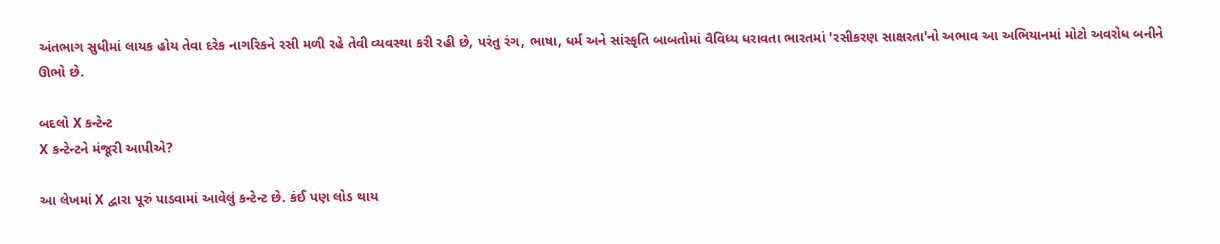અંતભાગ સુધીમાં લાયક હોય તેવા દરેક નાગરિકને રસી મળી રહે તેવી વ્યવસ્થા કરી રહી છે, પરંતુ રંગ, ભાષા, ધર્મ અને સાંસ્કૃતિ બાબતોમાં વૈવિધ્ય ધરાવતા ભારતમાં 'રસીકરણ સાક્ષરતા'નો અભાવ આ અભિયાનમાં મોટો અવરોધ બનીને ઊભો છે.

બદલો X કન્ટેન્ટ
X કન્ટેન્ટને મંજૂરી આપીએ?

આ લેખમાં X દ્વારા પૂરું પાડવામાં આવેલું કન્ટેન્ટ છે. કંઈ પણ લોડ થાય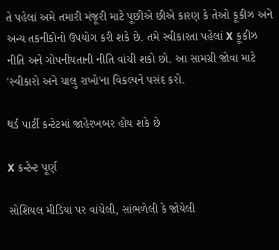તે પહેલાં અમે તમારી મંજૂરી માટે પૂછીએ છીએ કારણ કે તેઓ કૂકીઝ અને અન્ય તકનીકોનો ઉપયોગ કરી શકે છે. તમે સ્વીકારતા પહેલાં X કૂકીઝ નીતિ અને ગોપનીયતાની નીતિ વાંચી શકો છો. આ સામગ્રી જોવા માટે 'સ્વીકારો અને ચાલુ રાખો'ના વિકલ્પને પસંદ કરો.

થર્ડ પાર્ટી કન્ટેટમાં જાહેરખબર હોય શકે છે

X કન્ટેન્ટ પૂર્ણ

સોશિયલ મીડિયા પર વાંચેલી, સાંભળેલી કે જોયેલી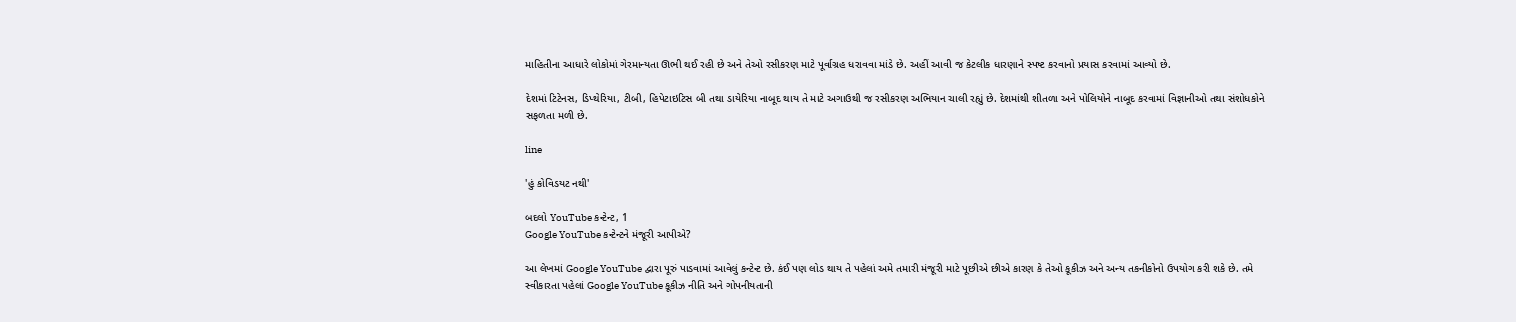માહિતીના આધારે લોકોમાં ગેરમાન્યતા ઊભી થઈ રહી છે અને તેઓ રસીકરણ માટે પૂર્વાગ્રહ ધરાવવા માંડે છે. અહીં આવી જ કેટલીક ધારણાને સ્પષ્ટ કરવાનો પ્રયાસ કરવામાં આવ્યો છે.

દેશમાં ટિટેનસ, ડિપ્થેરિયા, ટીબી, હિપેટાઇટિસ બી તથા ડાયેરિયા નાબૂદ થાય તે માટે અગાઉથી જ રસીકરણ અભિયાન ચાલી રહ્યું છે. દેશમાંથી શીતળા અને પોલિયોને નાબૂદ કરવામાં વિજ્ઞાનીઓ તથા સંશોધકોને સફળતા મળી છે.

line

'હું કોવિડયટ નથી'

બદલો YouTube કન્ટેન્ટ, 1
Google YouTube કન્ટેન્ટને મંજૂરી આપીએ?

આ લેખમાં Google YouTube દ્વારા પૂરું પાડવામાં આવેલું કન્ટેન્ટ છે. કંઈ પણ લોડ થાય તે પહેલાં અમે તમારી મંજૂરી માટે પૂછીએ છીએ કારણ કે તેઓ કૂકીઝ અને અન્ય તકનીકોનો ઉપયોગ કરી શકે છે. તમે સ્વીકારતા પહેલાં Google YouTube કૂકીઝ નીતિ અને ગોપનીયતાની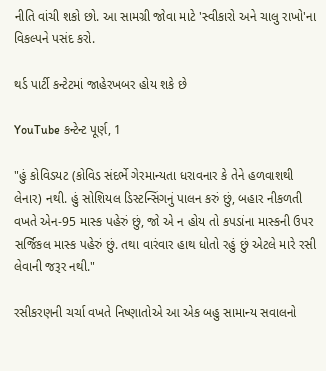નીતિ વાંચી શકો છો. આ સામગ્રી જોવા માટે 'સ્વીકારો અને ચાલુ રાખો'ના વિકલ્પને પસંદ કરો.

થર્ડ પાર્ટી કન્ટેટમાં જાહેરખબર હોય શકે છે

YouTube કન્ટેન્ટ પૂર્ણ, 1

"હું કોવિડયટ (કોવિડ સંદર્ભે ગેરમાન્યતા ધરાવનાર કે તેને હળવાશથી લેનાર) નથી. હું સોશિયલ ડિસ્ટન્સિંગનું પાલન કરું છું, બહાર નીકળતી વખતે એન-95 માસ્ક પહેરું છું, જો એ ન હોય તો કપડાંના માસ્કની ઉપર સર્જિકલ માસ્ક પહેરું છું. તથા વારંવાર હાથ ધોતો રહું છું એટલે મારે રસી લેવાની જરૂર નથી."

રસીકરણની ચર્ચા વખતે નિષ્ણાતોએ આ એક બહુ સામાન્ય સવાલનો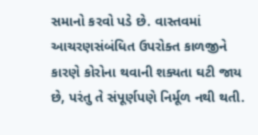સમાનો કરવો પડે છે. વાસ્તવમાં આચરણસંબંધિત ઉપરોક્ત કાળજીને કારણે કોરોના થવાની શક્યતા ઘટી જાય છે, પરંતુ તે સંપૂર્ણપણે નિર્મૂળ નથી થતી.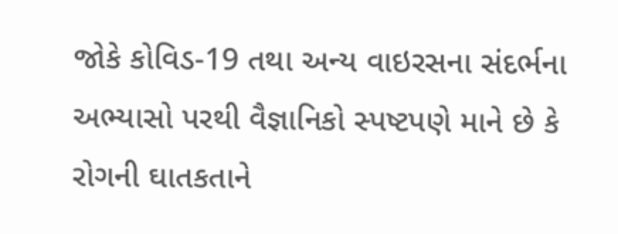જોકે કોવિડ-19 તથા અન્ય વાઇરસના સંદર્ભના અભ્યાસો પરથી વૈજ્ઞાનિકો સ્પષ્ટપણે માને છે કે રોગની ઘાતકતાને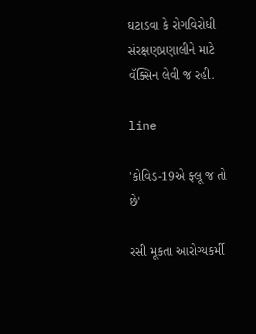ઘટાડવા કે રોગવિરોધી સંરક્ષણપ્રણાલીને માટે વૅક્સિન લેવી જ રહી.

line

'કોવિડ-19એ ફ્લૂ જ તો છે'

રસી મૂકતા આરોગ્યકર્મી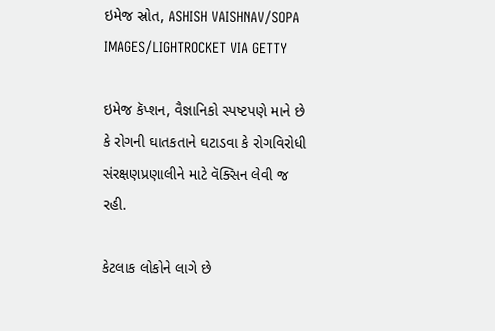ઇમેજ સ્રોત, ASHISH VAISHNAV/SOPA IMAGES/LIGHTROCKET VIA GETTY

ઇમેજ કૅપ્શન, વૈજ્ઞાનિકો સ્પષ્ટપણે માને છે કે રોગની ઘાતકતાને ઘટાડવા કે રોગવિરોધી સંરક્ષણપ્રણાલીને માટે વૅક્સિન લેવી જ રહી.

કેટલાક લોકોને લાગે છે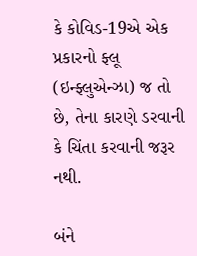કે કોવિડ-19એ એક પ્રકારનો ફ્લૂ (ઇન્ફ્લુએન્ઝા) જ તો છે, તેના કારણે ડરવાની કે ચિંતા કરવાની જરૂર નથી.

બંને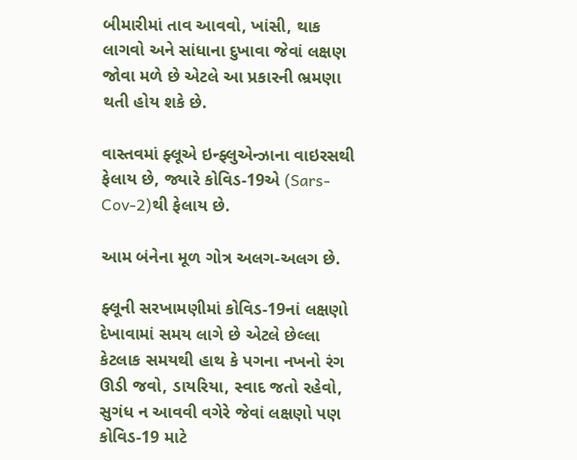બીમારીમાં તાવ આવવો, ખાંસી, થાક લાગવો અને સાંધાના દુખાવા જેવાં લક્ષણ જોવા મળે છે એટલે આ પ્રકારની ભ્રમણા થતી હોય શકે છે.

વાસ્તવમાં ફ્લૂએ ઇન્ફ્લુએન્ઝાના વાઇરસથી ફેલાય છે, જ્યારે કોવિડ-19એ (Sars-Cov-2)થી ફેલાય છે.

આમ બંનેના મૂળ ગોત્ર અલગ-અલગ છે.

ફ્લૂની સરખામણીમાં કોવિડ-19નાં લક્ષણો દેખાવામાં સમય લાગે છે એટલે છેલ્લા કેટલાક સમયથી હાથ કે પગના નખનો રંગ ઊડી જવો, ડાયરિયા, સ્વાદ જતો રહેવો, સુગંધ ન આવવી વગેરે જેવાં લક્ષણો પણ કોવિડ-19 માટે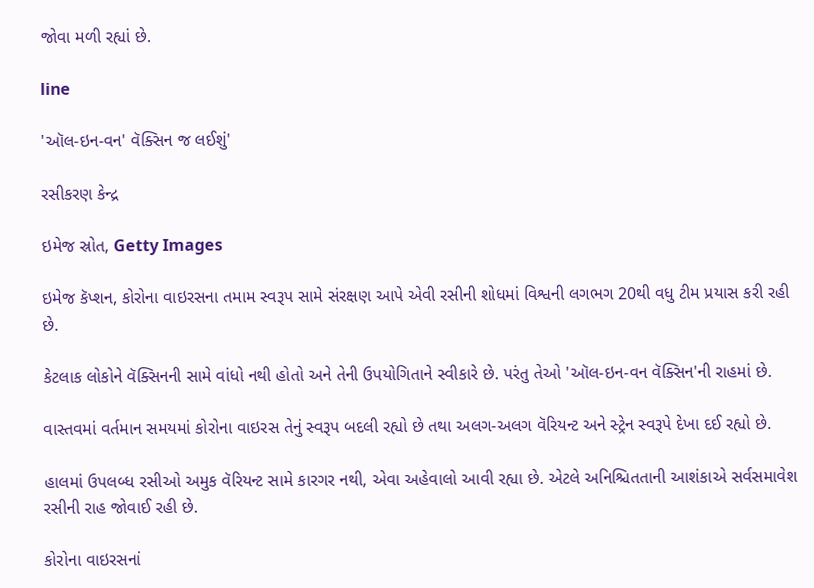જોવા મળી રહ્યાં છે.

line

'ઑલ-ઇન-વન' વૅક્સિન જ લઈશું'

રસીકરણ કેન્દ્ર

ઇમેજ સ્રોત, Getty Images

ઇમેજ કૅપ્શન, કોરોના વાઇરસના તમામ સ્વરૂપ સામે સંરક્ષણ આપે એવી રસીની શોધમાં વિશ્વની લગભગ 20થી વધુ ટીમ પ્રયાસ કરી રહી છે.

કેટલાક લોકોને વૅક્સિનની સામે વાંધો નથી હોતો અને તેની ઉપયોગિતાને સ્વીકારે છે. પરંતુ તેઓ 'ઑલ-ઇન-વન વૅક્સિન'ની રાહમાં છે.

વાસ્તવમાં વર્તમાન સમયમાં કોરોના વાઇરસ તેનું સ્વરૂપ બદલી રહ્યો છે તથા અલગ-અલગ વૅરિયન્ટ અને સ્ટ્રેન સ્વરૂપે દેખા દઈ રહ્યો છે.

હાલમાં ઉપલબ્ધ રસીઓ અમુક વૅરિયન્ટ સામે કારગર નથી, એવા અહેવાલો આવી રહ્યા છે. એટલે અનિશ્ચિતતાની આશંકાએ સર્વસમાવેશ રસીની રાહ જોવાઈ રહી છે.

કોરોના વાઇરસનાં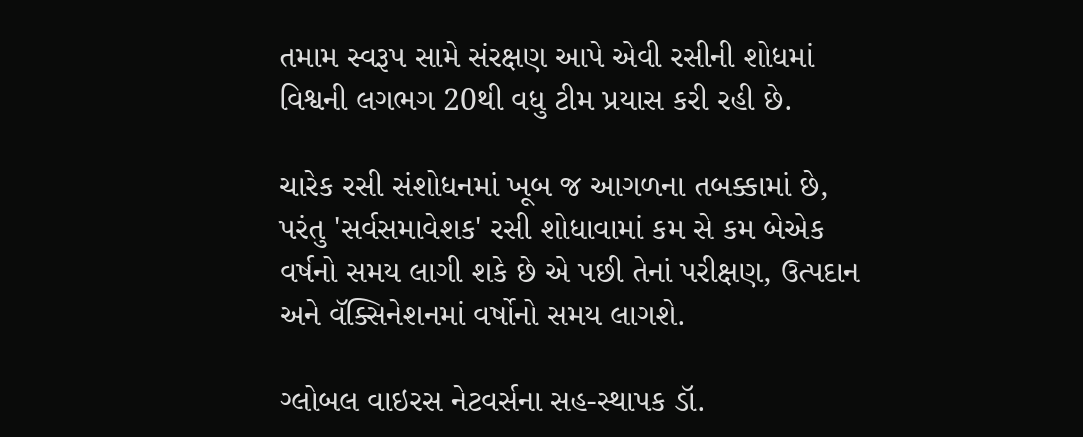તમામ સ્વરૂપ સામે સંરક્ષણ આપે એવી રસીની શોધમાં વિશ્વની લગભગ 20થી વધુ ટીમ પ્રયાસ કરી રહી છે.

ચારેક રસી સંશોધનમાં ખૂબ જ આગળના તબક્કામાં છે, પરંતુ 'સર્વસમાવેશક' રસી શોધાવામાં કમ સે કમ બેએક વર્ષનો સમય લાગી શકે છે એ પછી તેનાં પરીક્ષણ, ઉત્પદાન અને વૅક્સિનેશનમાં વર્ષોનો સમય લાગશે.

ગ્લોબલ વાઇરસ નેટવર્સના સહ-સ્થાપક ડૉ.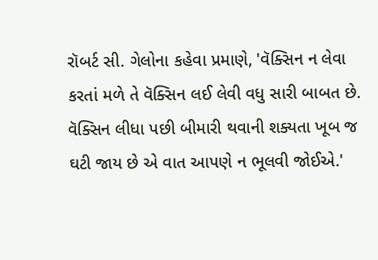રૉબર્ટ સી. ગેલોના કહેવા પ્રમાણે, 'વૅક્સિન ન લેવા કરતાં મળે તે વૅક્સિન લઈ લેવી વધુ સારી બાબત છે. વૅક્સિન લીધા પછી બીમારી થવાની શક્યતા ખૂબ જ ઘટી જાય છે એ વાત આપણે ન ભૂલવી જોઈએ.'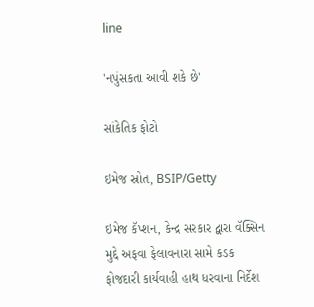line

'નપુંસકતા આવી શકે છે'

સાંકેતિક ફોટો

ઇમેજ સ્રોત, BSIP/Getty

ઇમેજ કૅપ્શન, કેન્દ્ર સરકાર દ્વારા વૅક્સિન મુદ્દે અફવા ફેલાવનારા સામે કડક ફોજદારી કાર્યવાહી હાથ ધરવાના નિર્દેશ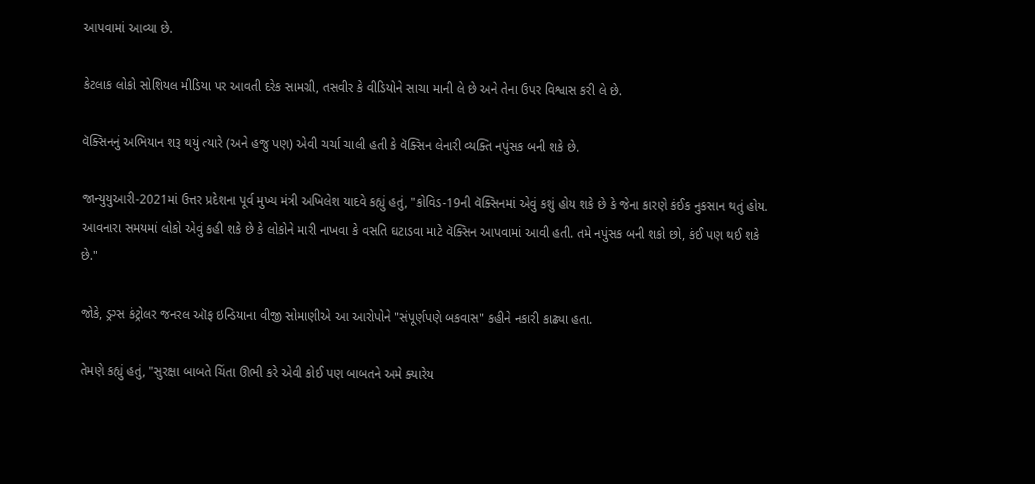આપવામાં આવ્યા છે.

કેટલાક લોકો સોશિયલ મીડિયા પર આવતી દરેક સામગ્રી, તસવીર કે વીડિયોને સાચા માની લે છે અને તેના ઉપર વિશ્વાસ કરી લે છે.

વૅક્સિનનું અભિયાન શરૂ થયું ત્યારે (અને હજુ પણ) એવી ચર્ચા ચાલી હતી કે વૅક્સિન લેનારી વ્યક્તિ નપુંસક બની શકે છે.

જાન્યુયુઆરી-2021માં ઉત્તર પ્રદેશના પૂર્વ મુખ્ય મંત્રી અખિલેશ યાદવે કહ્યું હતું, "કોવિડ-19ની વૅક્સિનમાં એવું કશું હોય શકે છે કે જેના કારણે કંઈક નુકસાન થતું હોય. આવનારા સમયમાં લોકો એવું કહી શકે છે કે લોકોને મારી નાખવા કે વસતિ ઘટાડવા માટે વૅક્સિન આપવામાં આવી હતી. તમે નપુંસક બની શકો છો, કંઈ પણ થઈ શકે છે."

જોકે, ડ્રગ્સ કંટ્રોલર જનરલ ઑફ ઇન્ડિયાના વીજી સોમાણીએ આ આરોપોને "સંપૂર્ણપણે બકવાસ" કહીને નકારી કાઢ્યા હતા.

તેમણે કહ્યું હતું, "સુરક્ષા બાબતે ચિંતા ઊભી કરે એવી કોઈ પણ બાબતને અમે ક્યારેય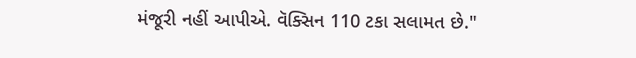મંજૂરી નહીં આપીએ. વૅક્સિન 110 ટકા સલામત છે."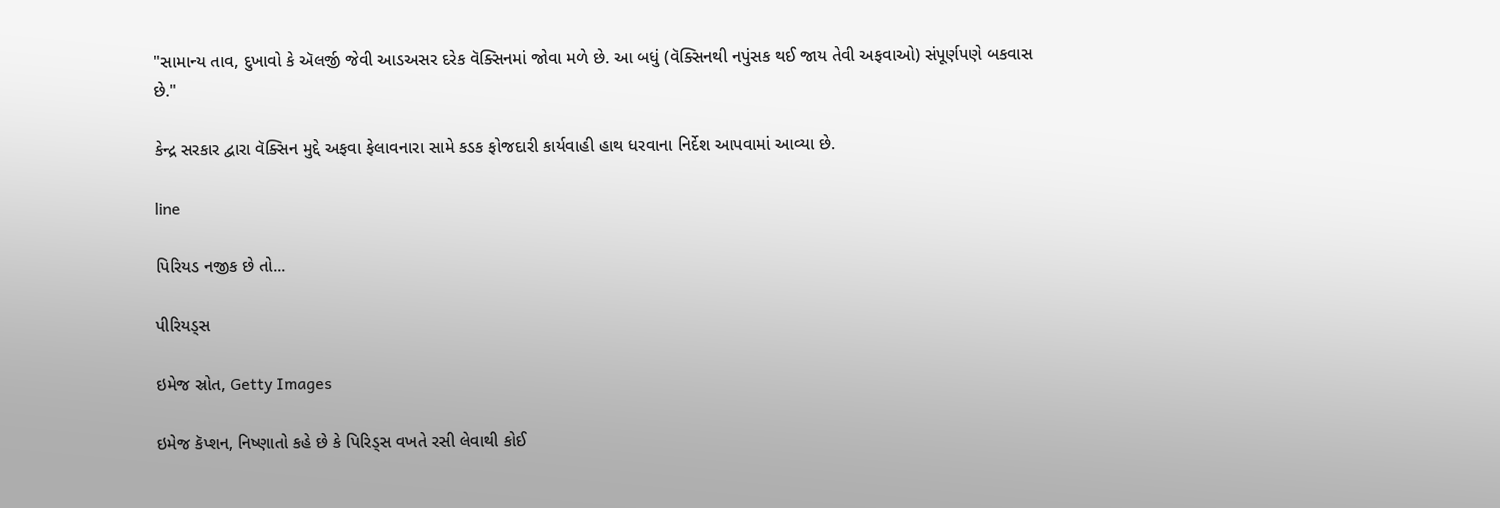"સામાન્ય તાવ, દુખાવો કે ઍલર્જી જેવી આડઅસર દરેક વૅક્સિનમાં જોવા મળે છે. આ બધું (વૅક્સિનથી નપુંસક થઈ જાય તેવી અફવાઓ) સંપૂર્ણપણે બકવાસ છે."

કેન્દ્ર સરકાર દ્વારા વૅક્સિન મુદ્દે અફવા ફેલાવનારા સામે કડક ફોજદારી કાર્યવાહી હાથ ધરવાના નિર્દેશ આપવામાં આવ્યા છે.

line

પિરિયડ નજીક છે તો...

પીરિયડ્સ

ઇમેજ સ્રોત, Getty Images

ઇમેજ કૅપ્શન, નિષ્ણાતો કહે છે કે પિરિડ્સ વખતે રસી લેવાથી કોઈ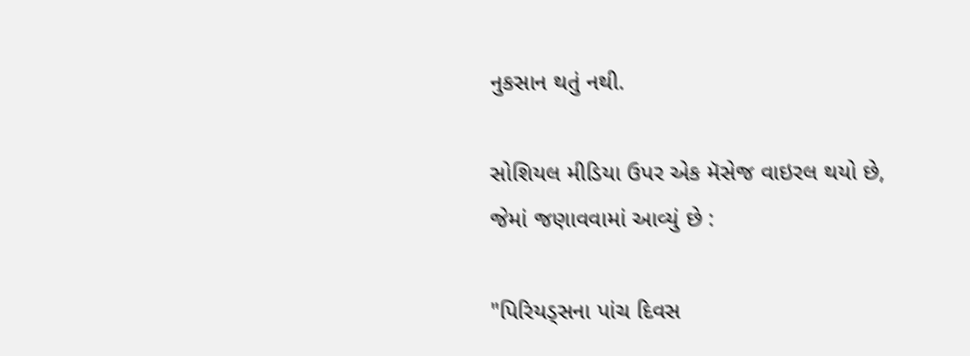નુકસાન થતું નથી.

સોશિયલ મીડિયા ઉપર એક મૅસેજ વાઇરલ થયો છે, જેમાં જણાવવામાં આવ્યું છે :

"પિરિયડ્સના પાંચ દિવસ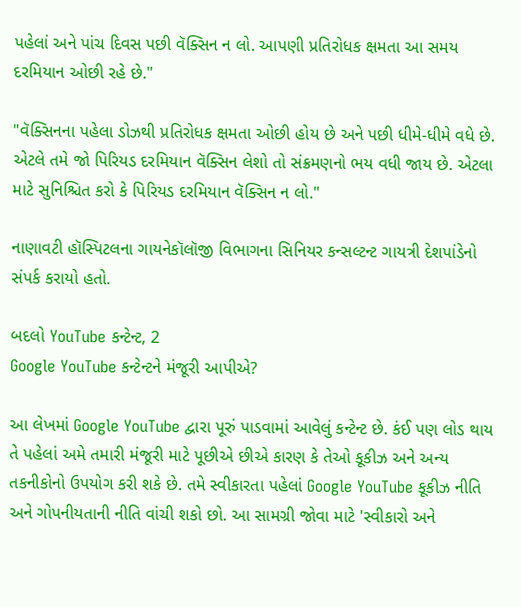પહેલાં અને પાંચ દિવસ પછી વૅક્સિન ન લો. આપણી પ્રતિરોધક ક્ષમતા આ સમય દરમિયાન ઓછી રહે છે."

"વૅક્સિનના પહેલા ડોઝથી પ્રતિરોધક ક્ષમતા ઓછી હોય છે અને પછી ધીમે-ધીમે વધે છે. એટલે તમે જો પિરિયડ દરમિયાન વૅક્સિન લેશો તો સંક્રમણનો ભય વધી જાય છે. એટલા માટે સુનિશ્ચિત કરો કે પિરિયડ દરમિયાન વૅક્સિન ન લો."

નાણાવટી હૉસ્પિટલના ગાયનેકૉલૉજી વિભાગના સિનિયર કન્સલ્ટન્ટ ગાયત્રી દેશપાંડેનો સંપર્ક કરાયો હતો.

બદલો YouTube કન્ટેન્ટ, 2
Google YouTube કન્ટેન્ટને મંજૂરી આપીએ?

આ લેખમાં Google YouTube દ્વારા પૂરું પાડવામાં આવેલું કન્ટેન્ટ છે. કંઈ પણ લોડ થાય તે પહેલાં અમે તમારી મંજૂરી માટે પૂછીએ છીએ કારણ કે તેઓ કૂકીઝ અને અન્ય તકનીકોનો ઉપયોગ કરી શકે છે. તમે સ્વીકારતા પહેલાં Google YouTube કૂકીઝ નીતિ અને ગોપનીયતાની નીતિ વાંચી શકો છો. આ સામગ્રી જોવા માટે 'સ્વીકારો અને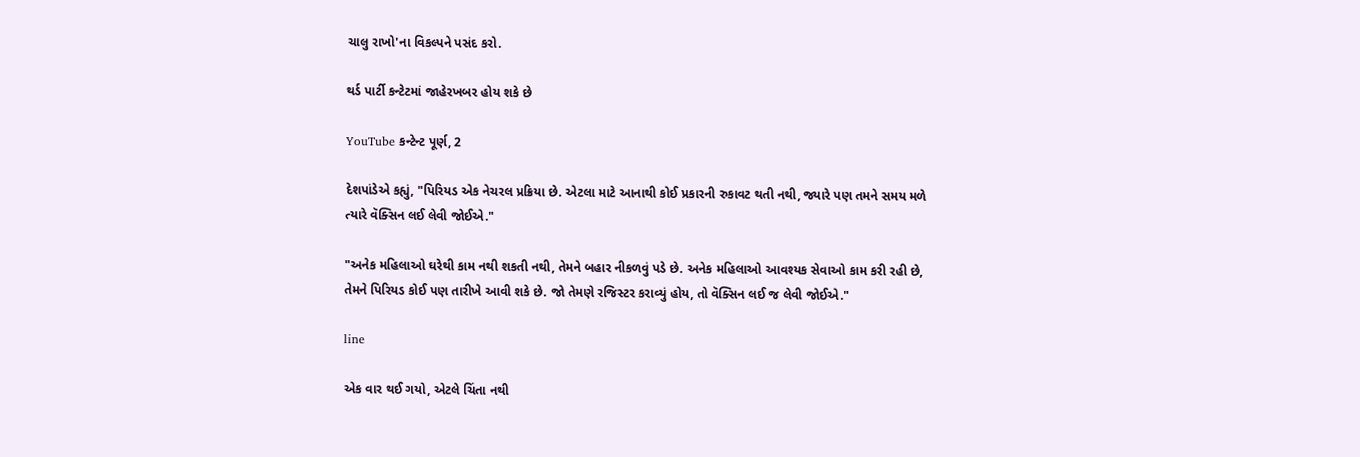ચાલુ રાખો'ના વિકલ્પને પસંદ કરો.

થર્ડ પાર્ટી કન્ટેટમાં જાહેરખબર હોય શકે છે

YouTube કન્ટેન્ટ પૂર્ણ, 2

દેશપાંડેએ કહ્યું, "પિરિયડ એક નેચરલ પ્રક્રિયા છે. એટલા માટે આનાથી કોઈ પ્રકારની રુકાવટ થતી નથી, જ્યારે પણ તમને સમય મળે ત્યારે વૅક્સિન લઈ લેવી જોઈએ."

"અનેક મહિલાઓ ઘરેથી કામ નથી શકતી નથી, તેમને બહાર નીકળવું પડે છે. અનેક મહિલાઓ આવશ્યક સેવાઓ કામ કરી રહી છે, તેમને પિરિયડ કોઈ પણ તારીખે આવી શકે છે. જો તેમણે રજિસ્ટર કરાવ્યું હોય, તો વૅક્સિન લઈ જ લેવી જોઈએ."

line

એક વાર થઈ ગયો, એટલે ચિંતા નથી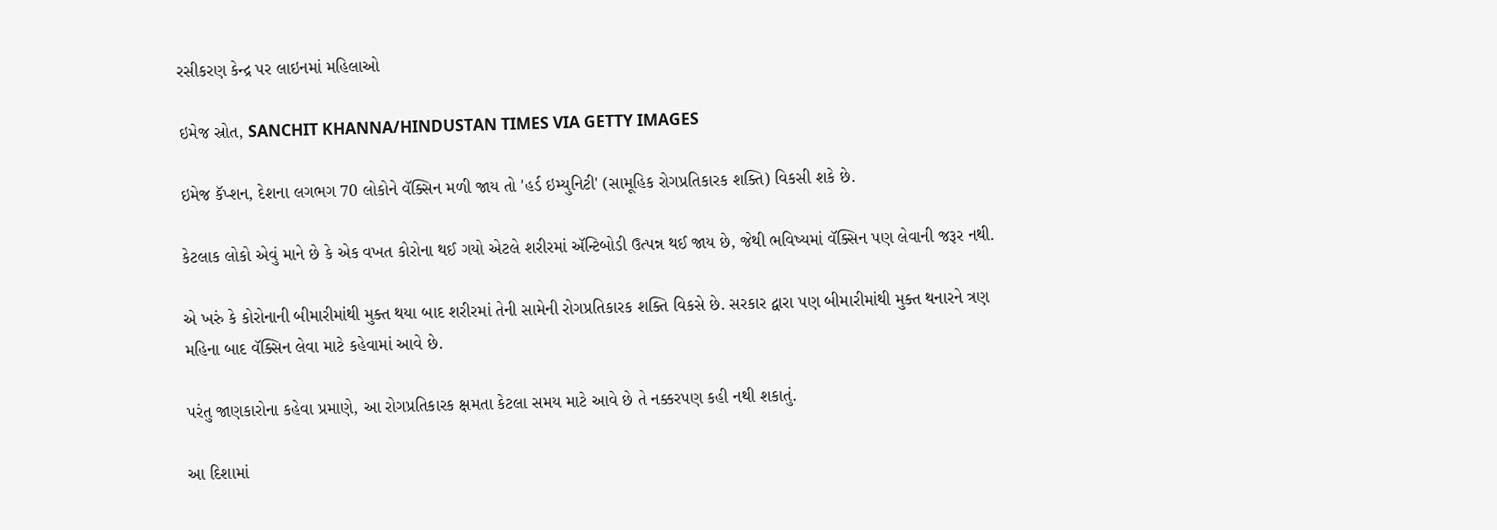રસીકરણ કેન્દ્ર પર લાઇનમાં મહિલાઓ

ઇમેજ સ્રોત, SANCHIT KHANNA/HINDUSTAN TIMES VIA GETTY IMAGES

ઇમેજ કૅપ્શન, દેશના લગભગ 70 લોકોને વૅક્સિન મળી જાય તો 'હર્ડ ઇમ્યુનિટી' (સામૂહિક રોગપ્રતિકારક શક્તિ) વિકસી શકે છે.

કેટલાક લોકો એવું માને છે કે એક વખત કોરોના થઈ ગયો એટલે શરીરમાં ઍન્ટિબોડી ઉત્પન્ન થઈ જાય છે, જેથી ભવિષ્યમાં વૅક્સિન પણ લેવાની જરૂર નથી.

એ ખરું કે કોરોનાની બીમારીમાંથી મુક્ત થયા બાદ શરીરમાં તેની સામેની રોગપ્રતિકારક શક્તિ વિકસે છે. સરકાર દ્વારા પણ બીમારીમાંથી મુક્ત થનારને ત્રણ મહિના બાદ વૅક્સિન લેવા માટે કહેવામાં આવે છે.

પરંતુ જાણકારોના કહેવા પ્રમાણે, આ રોગપ્રતિકારક ક્ષમતા કેટલા સમય માટે આવે છે તે નક્કરપણ કહી નથી શકાતું.

આ દિશામાં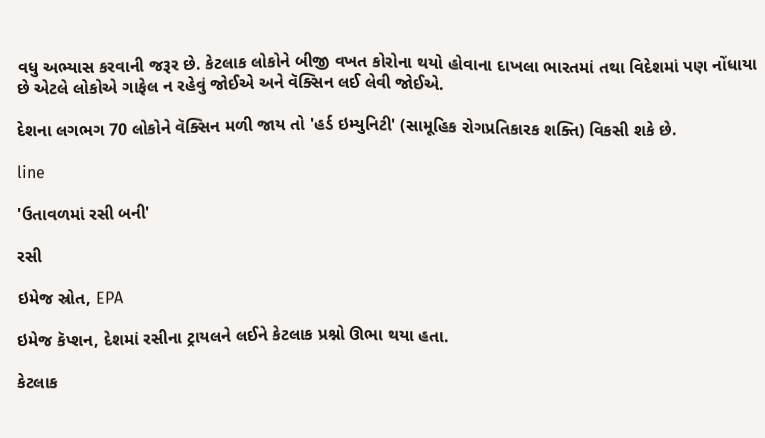વધુ અભ્યાસ કરવાની જરૂર છે. કેટલાક લોકોને બીજી વખત કોરોના થયો હોવાના દાખલા ભારતમાં તથા વિદેશમાં પણ નોંધાયા છે એટલે લોકોએ ગાફેલ ન રહેવું જોઈએ અને વૅક્સિન લઈ લેવી જોઈએ.

દેશના લગભગ 70 લોકોને વૅક્સિન મળી જાય તો 'હર્ડ ઇમ્યુનિટી' (સામૂહિક રોગપ્રતિકારક શક્તિ) વિકસી શકે છે.

line

'ઉતાવળમાં રસી બની'

રસી

ઇમેજ સ્રોત, EPA

ઇમેજ કૅપ્શન, દેશમાં રસીના ટ્રાયલને લઈને કેટલાક પ્રશ્નો ઊભા થયા હતા.

કેટલાક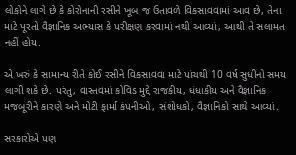લોકોને લાગે છે કે કોરોનાની રસીને ખૂબ જ ઉતાવળે વિકસાવવામાં આવ છે, તેના માટે પૂરતો વૈજ્ઞાનિક અભ્યાસ કે પરીક્ષણ કરવામાં નથી આવ્યાં, આથી તે સલામત નહીં હોય.

એ ખરું કે સામાન્ય રીતે કોઈ રસીને વિકસાવવા માટે પાંચથી 10 વર્ષ સુધીનો સમય લાગી શકે છે. પરંતુ, વાસ્તવમાં કોવિડ મુદ્દે રાજકીય, ધંધાકીય અને વૈજ્ઞાનિક મજબૂરીને કારણે અને મોટી ફાર્મા કંપનીઓ, સંશોધકો, વૈજ્ઞાનિકો સાથે આવ્યાં.

સરકારોએ પણ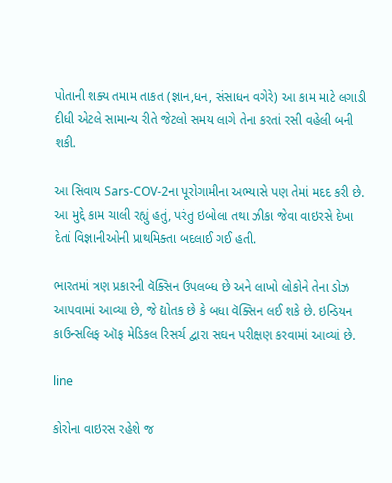પોતાની શક્ય તમામ તાકત (જ્ઞાન,ધન, સંસાધન વગેરે) આ કામ માટે લગાડી દીધી એટલે સામાન્ય રીતે જેટલો સમય લાગે તેના કરતાં રસી વહેલી બની શકી.

આ સિવાય Sars-COV-2ના પૂરોગામીના અભ્યાસે પણ તેમાં મદદ કરી છે. આ મુદ્દે કામ ચાલી રહ્યું હતું, પરંતુ ઇબોલા તથા ઝીકા જેવા વાઇરસે દેખા દેતાં વિજ્ઞાનીઓની પ્રાથમિક્તા બદલાઈ ગઈ હતી.

ભારતમાં ત્રણ પ્રકારની વૅક્સિન ઉપલબ્ધ છે અને લાખો લોકોને તેના ડોઝ આપવામાં આવ્યા છે, જે દ્યોતક છે કે બધા વૅક્સિન લઈ શકે છે. ઇન્ડિયન કાઉન્સલિફ ઑફ મેડિકલ રિસર્ચ દ્વારા સઘન પરીક્ષણ કરવામાં આવ્યાં છે.

line

કોરોના વાઇરસ રહેશે જ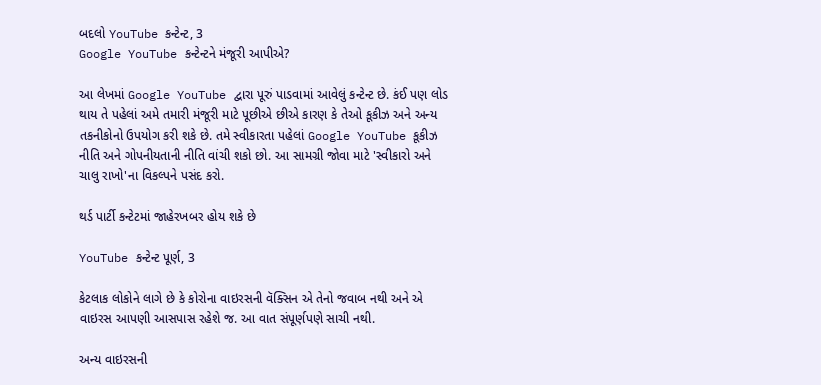બદલો YouTube કન્ટેન્ટ, 3
Google YouTube કન્ટેન્ટને મંજૂરી આપીએ?

આ લેખમાં Google YouTube દ્વારા પૂરું પાડવામાં આવેલું કન્ટેન્ટ છે. કંઈ પણ લોડ થાય તે પહેલાં અમે તમારી મંજૂરી માટે પૂછીએ છીએ કારણ કે તેઓ કૂકીઝ અને અન્ય તકનીકોનો ઉપયોગ કરી શકે છે. તમે સ્વીકારતા પહેલાં Google YouTube કૂકીઝ નીતિ અને ગોપનીયતાની નીતિ વાંચી શકો છો. આ સામગ્રી જોવા માટે 'સ્વીકારો અને ચાલુ રાખો'ના વિકલ્પને પસંદ કરો.

થર્ડ પાર્ટી કન્ટેટમાં જાહેરખબર હોય શકે છે

YouTube કન્ટેન્ટ પૂર્ણ, 3

કેટલાક લોકોને લાગે છે કે કોરોના વાઇરસની વૅક્સિન એ તેનો જવાબ નથી અને એ વાઇરસ આપણી આસપાસ રહેશે જ. આ વાત સંપૂર્ણપણે સાચી નથી.

અન્ય વાઇરસની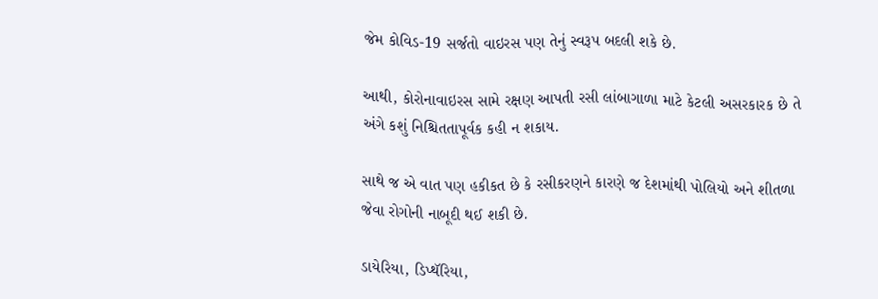જેમ કોવિડ-19 સર્જતો વાઇરસ પણ તેનું સ્વરૂપ બદલી શકે છે.

આથી, કોરોનાવાઇરસ સામે રક્ષણ આપતી રસી લાંબાગાળા માટે કેટલી અસરકારક છે તે અંગે કશું નિશ્ચિતતાપૂર્વક કહી ન શકાય.

સાથે જ એ વાત પણ હકીકત છે કે રસીકરણને કારણે જ દેશમાંથી પોલિયો અને શીતળા જેવા રોગોની નાબૂદી થઈ શકી છે.

ડાયેરિયા, ડિપ્થૅરિયા,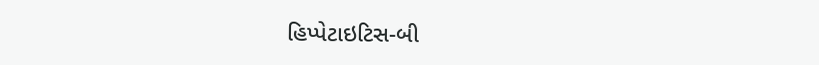હિપ્પેટાઇટિસ-બી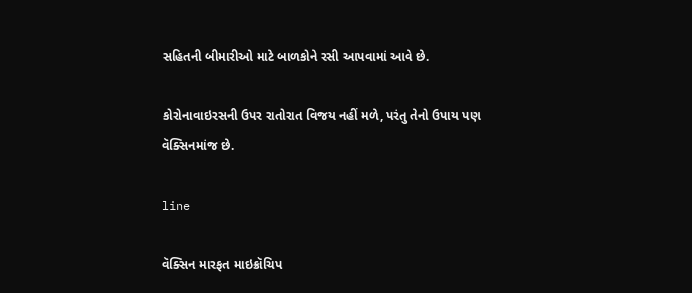સહિતની બીમારીઓ માટે બાળકોને રસી આપવામાં આવે છે.

કોરોનાવાઇરસની ઉપર રાતોરાત વિજય નહીં મળે, પરંતુ તેનો ઉપાય પણ વૅક્સિનમાંજ છે.

line

વૅક્સિન મારફત માઇક્રૉચિપ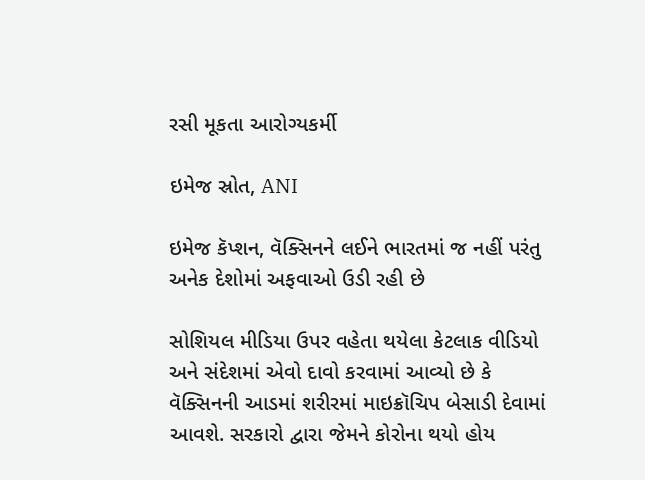રસી મૂકતા આરોગ્યકર્મી

ઇમેજ સ્રોત, ANI

ઇમેજ કૅપ્શન, વૅક્સિનને લઈને ભારતમાં જ નહીં પરંતુ અનેક દેશોમાં અફવાઓ ઉડી રહી છે

સોશિયલ મીડિયા ઉપર વહેતા થયેલા કેટલાક વીડિયો અને સંદેશમાં એવો દાવો કરવામાં આવ્યો છે કે વૅક્સિનની આડમાં શરીરમાં માઇક્રૉચિપ બેસાડી દેવામાં આવશે. સરકારો દ્વારા જેમને કોરોના થયો હોય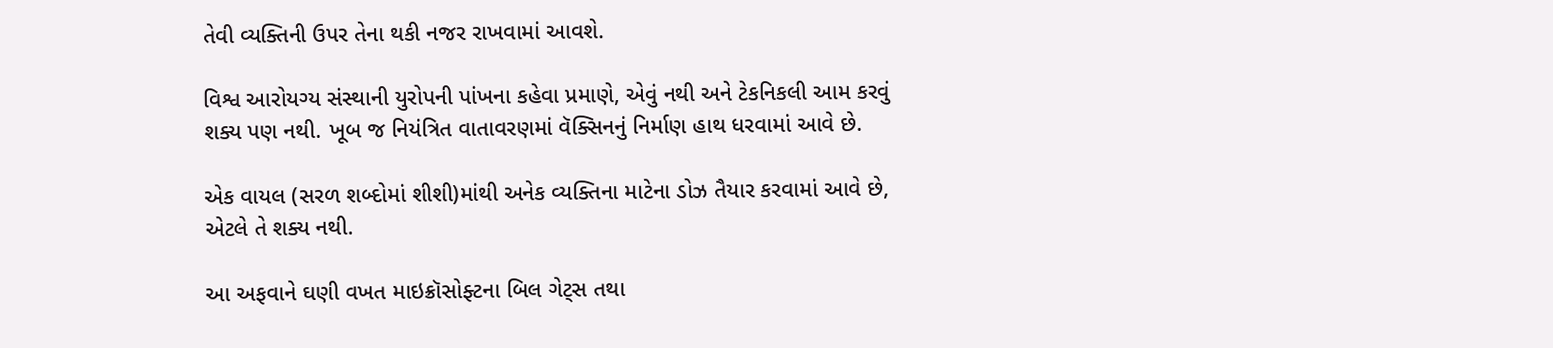તેવી વ્યક્તિની ઉપર તેના થકી નજર રાખવામાં આવશે.

વિશ્વ આરોયગ્ય સંસ્થાની યુરોપની પાંખના કહેવા પ્રમાણે, એવું નથી અને ટેકનિકલી આમ કરવું શક્ય પણ નથી. ખૂબ જ નિયંત્રિત વાતાવરણમાં વૅક્સિનનું નિર્માણ હાથ ધરવામાં આવે છે.

એક વાયલ (સરળ શબ્દોમાં શીશી)માંથી અનેક વ્યક્તિના માટેના ડોઝ તૈયાર કરવામાં આવે છે, એટલે તે શક્ય નથી.

આ અફવાને ઘણી વખત માઇક્રૉસોફ્ટના બિલ ગેટ્સ તથા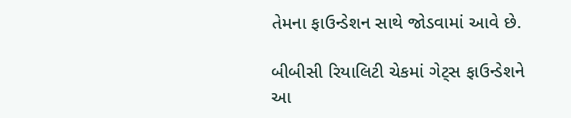તેમના ફાઉન્ડેશન સાથે જોડવામાં આવે છે.

બીબીસી રિયાલિટી ચેકમાં ગેટ્સ ફાઉન્ડેશને આ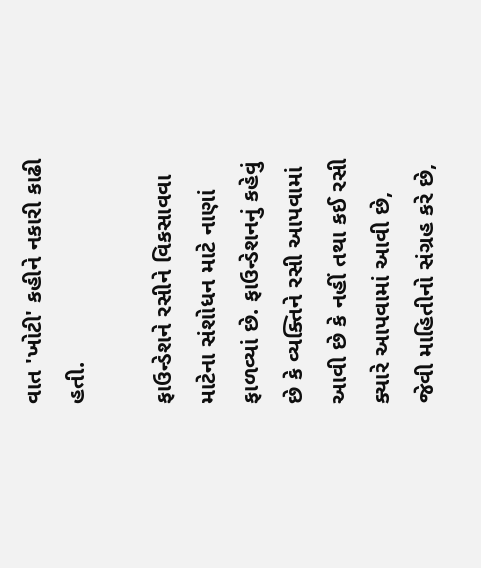વાત 'ખોટી' કહીને નકારી કાઢી હતી.

ફાઉન્ડેશને રસીને વિકસાવવા માટેના સંશોધન માટે નાણાં ફાળવ્યાં છે. ફાઉન્ડેશનનું કહેવું છે કે વ્યક્તિને રસી આપવામાં આવી છે કે નહીં તથા કઈ રસી ક્યારે આપવામાં આવી છે, જેવી માહિતીનો સંગ્રહ કરે છે,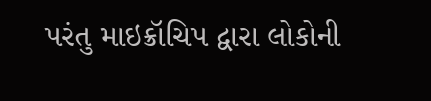પરંતુ માઇક્રૉચિપ દ્વારા લોકોની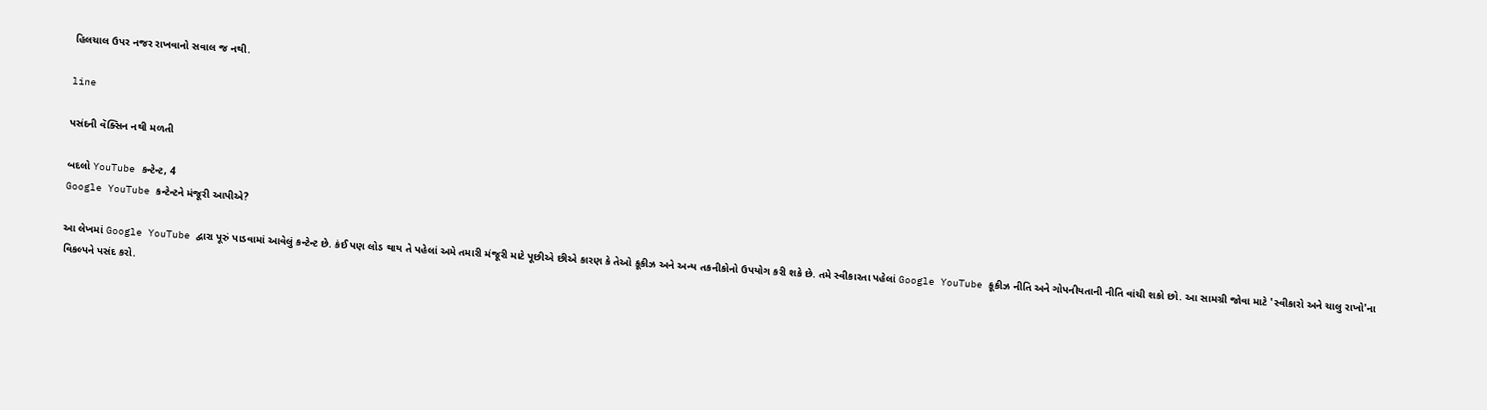હિલચાલ ઉપર નજર રાખવાનો સવાલ જ નથી.

line

પસંદની વૅક્સિન નથી મળતી

બદલો YouTube કન્ટેન્ટ, 4
Google YouTube કન્ટેન્ટને મંજૂરી આપીએ?

આ લેખમાં Google YouTube દ્વારા પૂરું પાડવામાં આવેલું કન્ટેન્ટ છે. કંઈ પણ લોડ થાય તે પહેલાં અમે તમારી મંજૂરી માટે પૂછીએ છીએ કારણ કે તેઓ કૂકીઝ અને અન્ય તકનીકોનો ઉપયોગ કરી શકે છે. તમે સ્વીકારતા પહેલાં Google YouTube કૂકીઝ નીતિ અને ગોપનીયતાની નીતિ વાંચી શકો છો. આ સામગ્રી જોવા માટે 'સ્વીકારો અને ચાલુ રાખો'ના વિકલ્પને પસંદ કરો.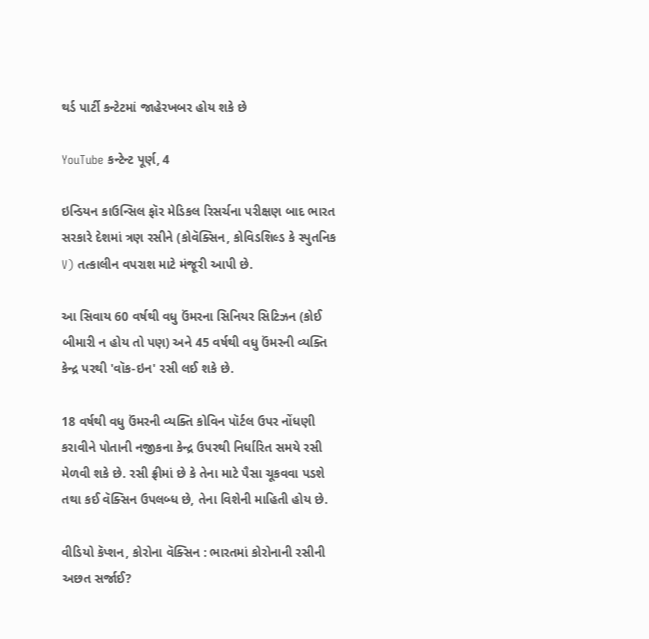થર્ડ પાર્ટી કન્ટેટમાં જાહેરખબર હોય શકે છે

YouTube કન્ટેન્ટ પૂર્ણ, 4

ઇન્ડિયન કાઉન્સિલ ફૉર મેડિકલ રિસર્ચના પરીક્ષણ બાદ ભારત સરકારે દેશમાં ત્રણ રસીને (કોવૅક્સિન, કોવિડશિલ્ડ કે સ્પુતનિક V) તત્કાલીન વપરાશ માટે મંજૂરી આપી છે.

આ સિવાય 60 વર્ષથી વધુ ઉંમરના સિનિયર સિટિઝન (કોઈ બીમારી ન હોય તો પણ) અને 45 વર્ષથી વધુ ઉંમરની વ્યક્તિ કેન્દ્ર પરથી 'વૉક-ઇન' રસી લઈ શકે છે.

18 વર્ષથી વધુ ઉંમરની વ્યક્તિ કોવિન પૉર્ટલ ઉપર નોંધણી કરાવીને પોતાની નજીકના કેન્દ્ર ઉપરથી નિર્ધારિત સમયે રસી મેળવી શકે છે. રસી ફ્રીમાં છે કે તેના માટે પૈસા ચૂકવવા પડશે તથા કઈ વૅક્સિન ઉપલબ્ધ છે, તેના વિશેની માહિતી હોય છે.

વીડિયો કૅપ્શન, કોરોના વૅક્સિન : ભારતમાં કોરોનાની રસીની અછત સર્જાઈ?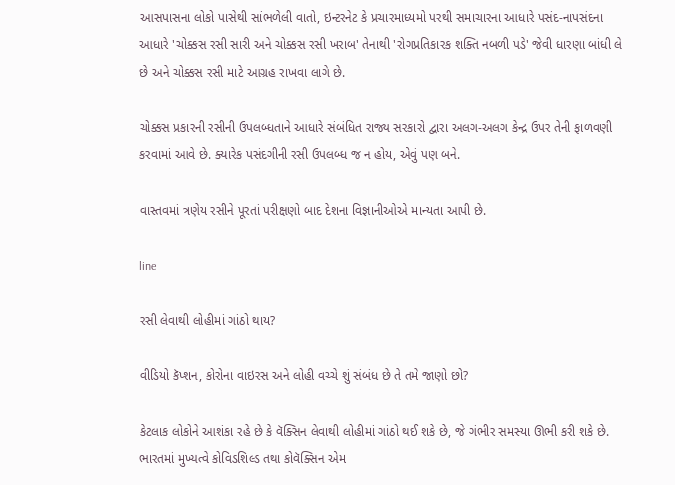આસપાસના લોકો પાસેથી સાંભળેલી વાતો, ઇન્ટરનેટ કે પ્રચારમાધ્યમો પરથી સમાચારના આધારે પસંદ-નાપસંદના આધારે 'ચોક્કસ રસી સારી અને ચોક્કસ રસી ખરાબ' તેનાથી 'રોગપ્રતિકારક શક્તિ નબળી પડે' જેવી ધારણા બાંધી લે છે અને ચોક્કસ રસી માટે આગ્રહ રાખવા લાગે છે.

ચોક્કસ પ્રકારની રસીની ઉપલબ્ધતાને આધારે સંબંધિત રાજ્ય સરકારો દ્વારા અલગ-અલગ કેન્દ્ર ઉપર તેની ફાળવણી કરવામાં આવે છે. ક્યારેક પસંદગીની રસી ઉપલબ્ધ જ ન હોય, એવું પણ બને.

વાસ્તવમાં ત્રણેય રસીને પૂરતાં પરીક્ષણો બાદ દેશના વિજ્ઞાનીઓએ માન્યતા આપી છે.

line

રસી લેવાથી લોહીમાં ગાંઠો થાય?

વીડિયો કૅપ્શન, કોરોના વાઇરસ અને લોહી વચ્ચે શું સંબંધ છે તે તમે જાણો છો?

કેટલાક લોકોને આશંકા રહે છે કે વૅક્સિન લેવાથી લોહીમાં ગાંઠો થઈ શકે છે, જે ગંભીર સમસ્યા ઊભી કરી શકે છે. ભારતમાં મુખ્યત્વે કોવિડશિલ્ડ તથા કોવૅક્સિન એમ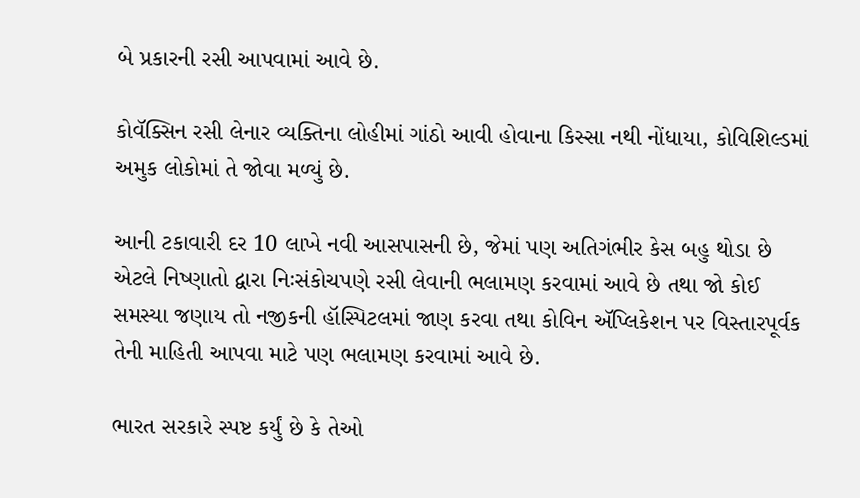બે પ્રકારની રસી આપવામાં આવે છે.

કોવૅક્સિન રસી લેનાર વ્યક્તિના લોહીમાં ગાંઠો આવી હોવાના કિસ્સા નથી નોંધાયા, કોવિશિલ્ડમાં અમુક લોકોમાં તે જોવા મળ્યું છે.

આની ટકાવારી દર 10 લાખે નવી આસપાસની છે, જેમાં પણ અતિગંભીર કેસ બહુ થોડા છે એટલે નિષ્ણાતો દ્વારા નિઃસંકોચપણે રસી લેવાની ભલામણ કરવામાં આવે છે તથા જો કોઈ સમસ્યા જણાય તો નજીકની હૉસ્પિટલમાં જાણ કરવા તથા કોવિન ઍપ્લિકેશન પર વિસ્તારપૂર્વક તેની માહિતી આપવા માટે પણ ભલામણ કરવામાં આવે છે.

ભારત સરકારે સ્પષ્ટ કર્યું છે કે તેઓ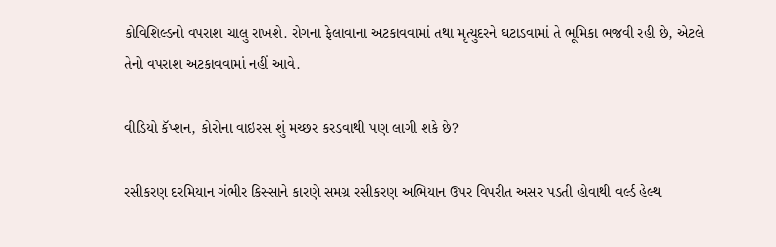કોવિશિલ્ડનો વપરાશ ચાલુ રાખશે. રોગના ફેલાવાના અટકાવવામાં તથા મૃત્યુદરને ઘટાડવામાં તે ભૂમિકા ભજવી રહી છે, એટલે તેનો વપરાશ અટકાવવામાં નહીં આવે.

વીડિયો કૅપ્શન, કોરોના વાઇરસ શું મચ્છર કરડવાથી પણ લાગી શકે છે?

રસીકરણ દરમિયાન ગંભીર કિસ્સાને કારણે સમગ્ર રસીકરણ અભિયાન ઉપર વિપરીત અસર પડતી હોવાથી વર્લ્ડ હેલ્થ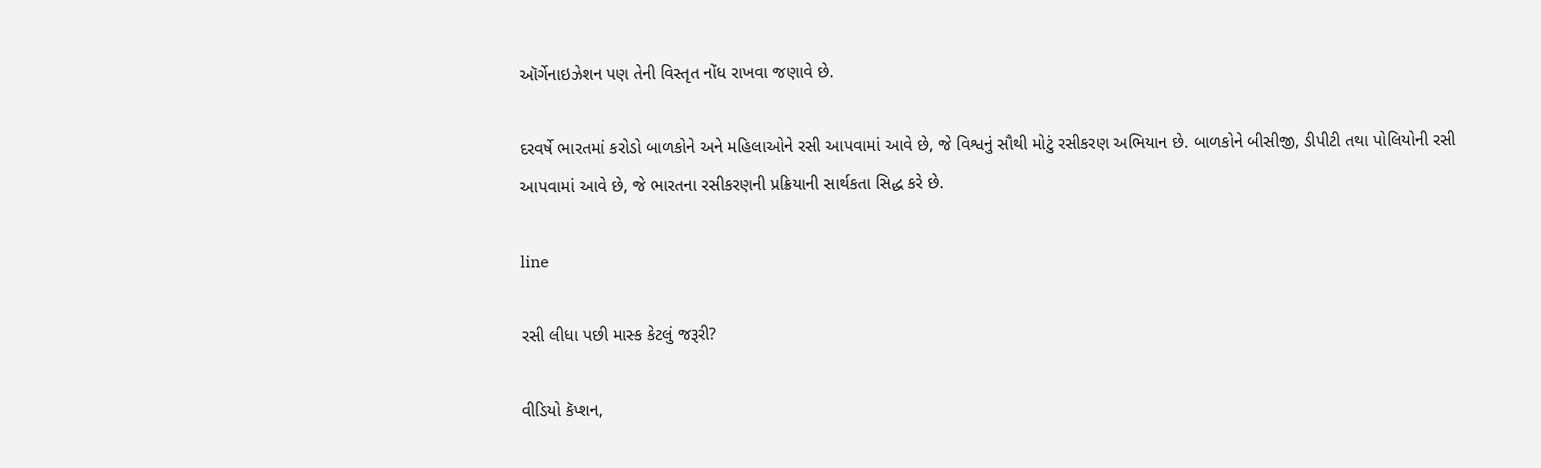ઑર્ગેનાઇઝેશન પણ તેની વિસ્તૃત નોંધ રાખવા જણાવે છે.

દરવર્ષે ભારતમાં કરોડો બાળકોને અને મહિલાઓને રસી આપવામાં આવે છે, જે વિશ્વનું સૌથી મોટું રસીકરણ અભિયાન છે. બાળકોને બીસીજી, ડીપીટી તથા પોલિયોની રસી આપવામાં આવે છે, જે ભારતના રસીકરણની પ્રક્રિયાની સાર્થકતા સિદ્ધ કરે છે.

line

રસી લીધા પછી માસ્ક કેટલું જરૂરી?

વીડિયો કૅપ્શન,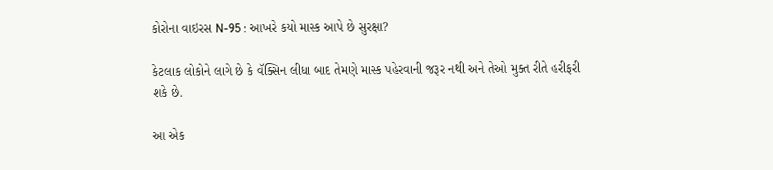કોરોના વાઇરસ N-95 : આખરે કયો માસ્ક આપે છે સુરક્ષા?

કેટલાક લોકોને લાગે છે કે વૅક્સિન લીધા બાદ તેમણે માસ્ક પહેરવાની જરૂર નથી અને તેઓ મુક્ત રીતે હરીફરી શકે છે.

આ એક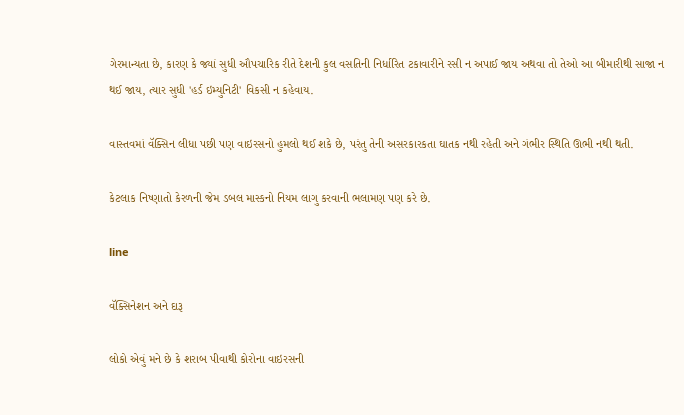ગેરમાન્યતા છે, કારણ કે જ્યાં સુધી ઔપચારિક રીતે દેશની કુલ વસતિની નિર્ધારિત ટકાવારીને રસી ન અપાઈ જાય અથવા તો તેઓ આ બીમારીથી સાજા ન થઈ જાય, ત્યાર સુધી 'હર્ડ ઇમ્યુનિટી' વિકસી ન કહેવાય.

વાસ્તવમાં વૅક્સિન લીધા પછી પણ વાઇરસનો હુમલો થઈ શકે છે, પરંતુ તેની અસરકારકતા ઘાતક નથી રહેતી અને ગંભીર સ્થિતિ ઊભી નથી થતી.

કેટલાક નિષ્ણાતો કેરળની જેમ ડબલ માસ્કનો નિયમ લાગુ કરવાની ભલામણ પણ કરે છે.

line

વૅક્સિનેશન અને દારૂ

લોકો એવું મને છે કે શરાબ પીવાથી કોરોના વાઇરસની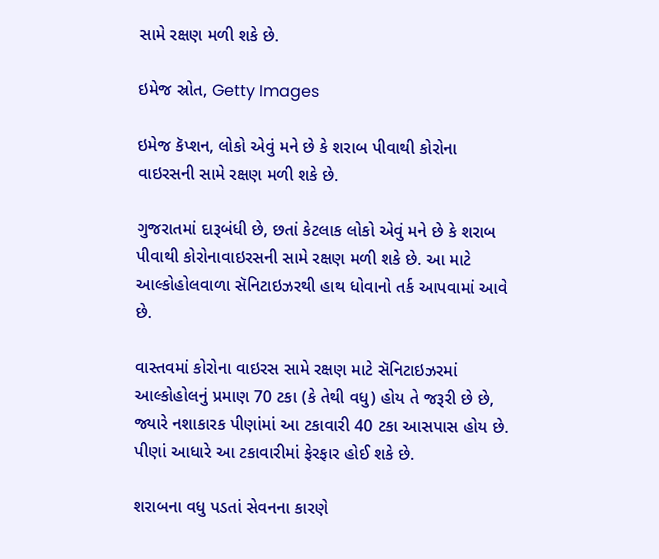સામે રક્ષણ મળી શકે છે.

ઇમેજ સ્રોત, Getty Images

ઇમેજ કૅપ્શન, લોકો એવું મને છે કે શરાબ પીવાથી કોરોના વાઇરસની સામે રક્ષણ મળી શકે છે.

ગુજરાતમાં દારૂબંધી છે, છતાં કેટલાક લોકો એવું મને છે કે શરાબ પીવાથી કોરોનાવાઇરસની સામે રક્ષણ મળી શકે છે. આ માટે આલ્કોહોલવાળા સૅનિટાઇઝરથી હાથ ધોવાનો તર્ક આપવામાં આવે છે.

વાસ્તવમાં કોરોના વાઇરસ સામે રક્ષણ માટે સૅનિટાઇઝરમાં આલ્કોહોલનું પ્રમાણ 70 ટકા (કે તેથી વધુ) હોય તે જરૂરી છે છે, જ્યારે નશાકારક પીણાંમાં આ ટકાવારી 40 ટકા આસપાસ હોય છે. પીણાં આધારે આ ટકાવારીમાં ફેરફાર હોઈ શકે છે.

શરાબના વધુ પડતાં સેવનના કારણે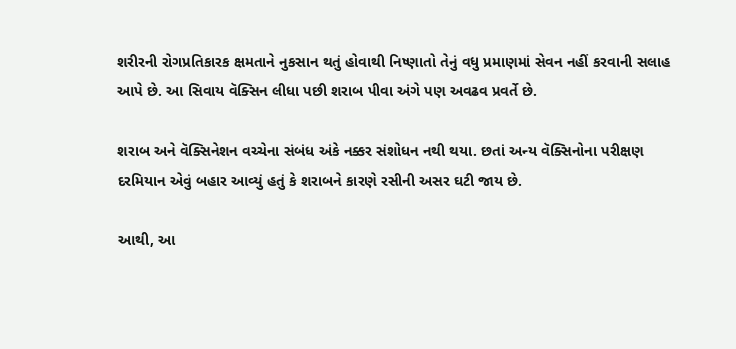શરીરની રોગપ્રતિકારક ક્ષમતાને નુકસાન થતું હોવાથી નિષ્ણાતો તેનું વધુ પ્રમાણમાં સેવન નહીં કરવાની સલાહ આપે છે. આ સિવાય વૅક્સિન લીધા પછી શરાબ પીવા અંગે પણ અવઢવ પ્રવર્તે છે.

શરાબ અને વૅક્સિનેશન વચ્ચેના સંબંધ અંકે નક્કર સંશોધન નથી થયા. છતાં અન્ય વૅક્સિનોના પરીક્ષણ દરમિયાન એવું બહાર આવ્યું હતું કે શરાબને કારણે રસીની અસર ઘટી જાય છે.

આથી, આ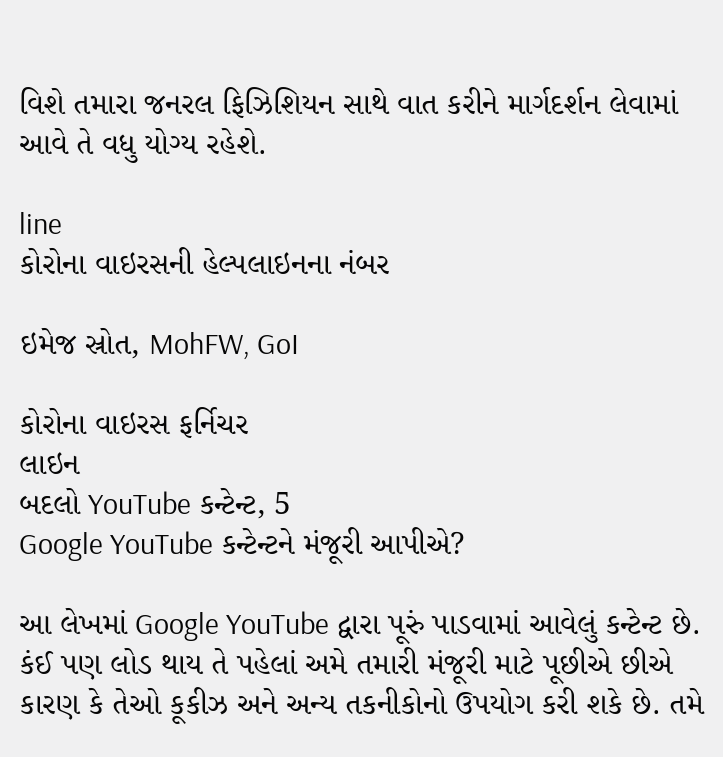વિશે તમારા જનરલ ફિઝિશિયન સાથે વાત કરીને માર્ગદર્શન લેવામાં આવે તે વધુ યોગ્ય રહેશે.

line
કોરોના વાઇરસની હેલ્પલાઇનના નંબર

ઇમેજ સ્રોત, MohFW, GoI

કોરોના વાઇરસ ફર્નિચર
લાઇન
બદલો YouTube કન્ટેન્ટ, 5
Google YouTube કન્ટેન્ટને મંજૂરી આપીએ?

આ લેખમાં Google YouTube દ્વારા પૂરું પાડવામાં આવેલું કન્ટેન્ટ છે. કંઈ પણ લોડ થાય તે પહેલાં અમે તમારી મંજૂરી માટે પૂછીએ છીએ કારણ કે તેઓ કૂકીઝ અને અન્ય તકનીકોનો ઉપયોગ કરી શકે છે. તમે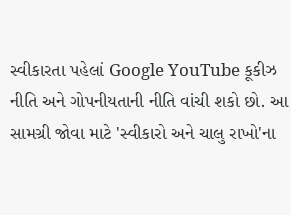સ્વીકારતા પહેલાં Google YouTube કૂકીઝ નીતિ અને ગોપનીયતાની નીતિ વાંચી શકો છો. આ સામગ્રી જોવા માટે 'સ્વીકારો અને ચાલુ રાખો'ના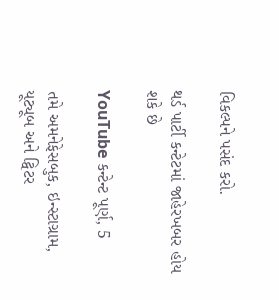વિકલ્પને પસંદ કરો.

થર્ડ પાર્ટી કન્ટેટમાં જાહેરખબર હોય શકે છે

YouTube કન્ટેન્ટ પૂર્ણ, 5

તમે અમનેફેસબુક, ઇન્સ્ટાગ્રામ, યૂટ્યૂબ અને ટ્વિટર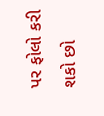પર ફોલો કરી શકો છો